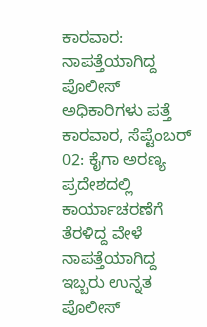ಕಾರವಾರ: ನಾಪತ್ತೆಯಾಗಿದ್ದ ಪೊಲೀಸ್ ಅಧಿಕಾರಿಗಳು ಪತ್ತೆ
ಕಾರವಾರ, ಸೆಪ್ಟೆಂಬರ್ 02: ಕೈಗಾ ಅರಣ್ಯ ಪ್ರದೇಶದಲ್ಲಿ ಕಾರ್ಯಾಚರಣೆಗೆ ತೆರಳಿದ್ದ ವೇಳೆ ನಾಪತ್ತೆಯಾಗಿದ್ದ ಇಬ್ಬರು ಉನ್ನತ ಪೊಲೀಸ್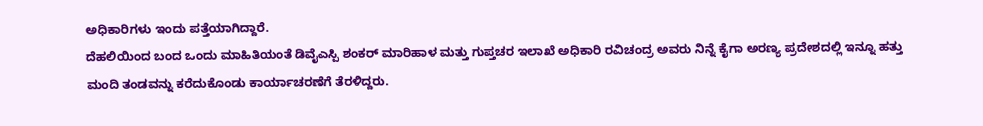ಅಧಿಕಾರಿಗಳು ಇಂದು ಪತ್ತೆಯಾಗಿದ್ದಾರೆ.
ದೆಹಲಿಯಿಂದ ಬಂದ ಒಂದು ಮಾಹಿತಿಯಂತೆ ಡಿವೈಎಸ್ಪಿ ಶಂಕರ್ ಮಾರಿಹಾಳ ಮತ್ತು ಗುಪ್ತಚರ ಇಲಾಖೆ ಅಧಿಕಾರಿ ರವಿಚಂದ್ರ ಅವರು ನಿನ್ನೆ ಕೈಗಾ ಅರಣ್ಯ ಪ್ರದೇಶದಲ್ಲಿ ಇನ್ನೂ ಹತ್ತು ಮಂದಿ ತಂಡವನ್ನು ಕರೆದುಕೊಂಡು ಕಾರ್ಯಾಚರಣೆಗೆ ತೆರಳಿದ್ದರು.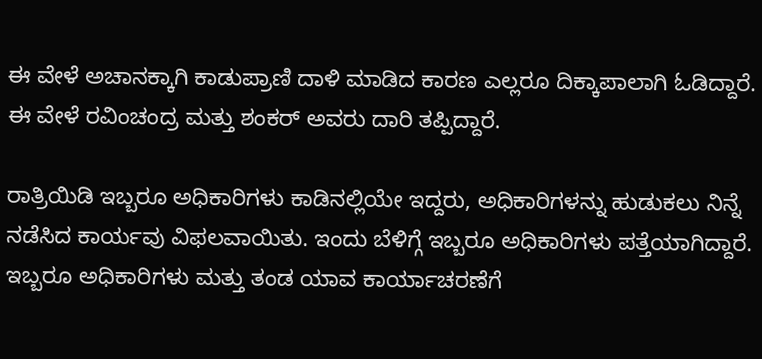ಈ ವೇಳೆ ಅಚಾನಕ್ಕಾಗಿ ಕಾಡುಪ್ರಾಣಿ ದಾಳಿ ಮಾಡಿದ ಕಾರಣ ಎಲ್ಲರೂ ದಿಕ್ಕಾಪಾಲಾಗಿ ಓಡಿದ್ದಾರೆ. ಈ ವೇಳೆ ರವಿಂಚಂದ್ರ ಮತ್ತು ಶಂಕರ್ ಅವರು ದಾರಿ ತಪ್ಪಿದ್ದಾರೆ.

ರಾತ್ರಿಯಿಡಿ ಇಬ್ಬರೂ ಅಧಿಕಾರಿಗಳು ಕಾಡಿನಲ್ಲಿಯೇ ಇದ್ದರು, ಅಧಿಕಾರಿಗಳನ್ನು ಹುಡುಕಲು ನಿನ್ನೆ ನಡೆಸಿದ ಕಾರ್ಯವು ವಿಫಲವಾಯಿತು. ಇಂದು ಬೆಳಿಗ್ಗೆ ಇಬ್ಬರೂ ಅಧಿಕಾರಿಗಳು ಪತ್ತೆಯಾಗಿದ್ದಾರೆ.
ಇಬ್ಬರೂ ಅಧಿಕಾರಿಗಳು ಮತ್ತು ತಂಡ ಯಾವ ಕಾರ್ಯಾಚರಣೆಗೆ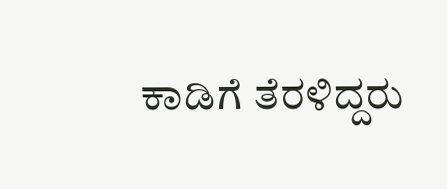ಕಾಡಿಗೆ ತೆರಳಿದ್ದರು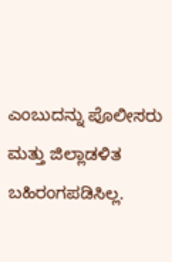ಎಂಬುದನ್ನು ಪೊಲೀಸರು ಮತ್ತು ಜಿಲ್ಲಾಡಳಿತ ಬಹಿರಂಗಪಡಿಸಿಲ್ಲ.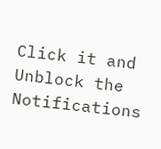Click it and Unblock the Notifications